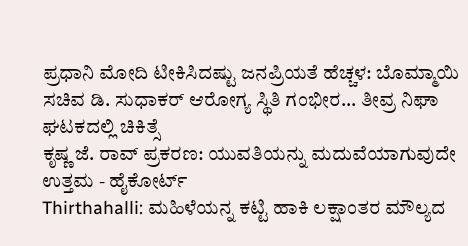ಪ್ರಧಾನಿ ಮೋದಿ ಟೀಕಿಸಿದಷ್ಟು ಜನಪ್ರಿಯತೆ ಹೆಚ್ಚಳ: ಬೊಮ್ಮಾಯಿ
ಸಚಿವ ಡಿ. ಸುಧಾಕರ್ ಆರೋಗ್ಯ ಸ್ಥಿತಿ ಗಂಭೀರ... ತೀವ್ರ ನಿಘಾ ಘಟಕದಲ್ಲಿ ಚಿಕಿತ್ಸೆ
ಕೃಷ್ಣ ಜೆ. ರಾವ್ ಪ್ರಕರಣ: ಯುವತಿಯನ್ನು ಮದುವೆಯಾಗುವುದೇ ಉತ್ತಮ - ಹೈಕೋರ್ಟ್
Thirthahalli: ಮಹಿಳೆಯನ್ನ ಕಟ್ಟಿ ಹಾಕಿ ಲಕ್ಷಾಂತರ ಮೌಲ್ಯದ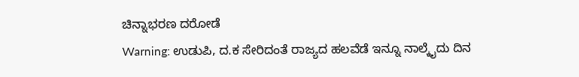ಚಿನ್ನಾಭರಣ ದರೋಡೆ
Warning: ಉಡುಪಿ, ದ.ಕ ಸೇರಿದಂತೆ ರಾಜ್ಯದ ಹಲವೆಡೆ ಇನ್ನೂ ನಾಲ್ಕೈದು ದಿನ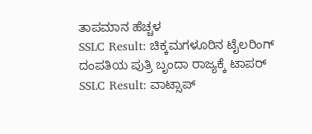ತಾಪಮಾನ ಹೆಚ್ಚಳ
SSLC Result: ಚಿಕ್ಕಮಗಳೂರಿನ ಟೈಲರಿಂಗ್ ದಂಪತಿಯ ಪುತ್ರಿ ಬೃಂದಾ ರಾಜ್ಯಕ್ಕೆ ಟಾಪರ್
SSLC Result: ವಾಟ್ಸಾಪ್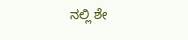ನಲ್ಲಿ ಶೇ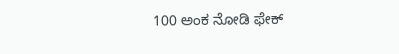100 ಅಂಕ ನೋಡಿ ಫೇಕ್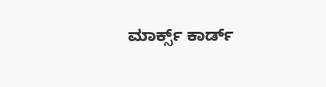ಮಾರ್ಕ್ಸ್ ಕಾರ್ಡ್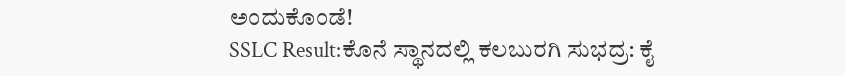ಅಂದುಕೊಂಡೆ!
SSLC Result:ಕೊನೆ ಸ್ಥಾನದಲ್ಲಿ ಕಲಬುರಗಿ ಸುಭದ್ರ: ಕೈ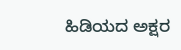ಹಿಡಿಯದ ಅಕ್ಷರ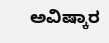ಅವಿಷ್ಕಾರ